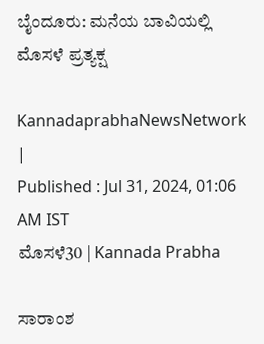ಬೈಂದೂರು: ಮನೆಯ ಬಾವಿಯಲ್ಲಿ ಮೊಸಳೆ ಪ್ರತ್ಯಕ್ಷ

KannadaprabhaNewsNetwork |
Published : Jul 31, 2024, 01:06 AM IST
ಮೊಸಳೆ30 | Kannada Prabha

ಸಾರಾಂಶ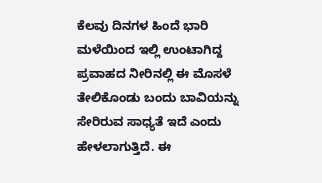ಕೆಲವು ದಿನಗಳ ಹಿಂದೆ ಭಾರಿ ಮಳೆಯಿಂದ ಇಲ್ಲಿ ಉಂಟಾಗಿದ್ದ ಪ್ರವಾಹದ ನೀರಿನಲ್ಲಿ ಈ ಮೊಸಳೆ ತೇಲಿಕೊಂಡು ಬಂದು ಬಾವಿಯನ್ನು ಸೇರಿರುವ ಸಾಧ್ಯತೆ ಇದೆ ಎಂದು ಹೇಳಲಾಗುತ್ತಿದೆ. ಈ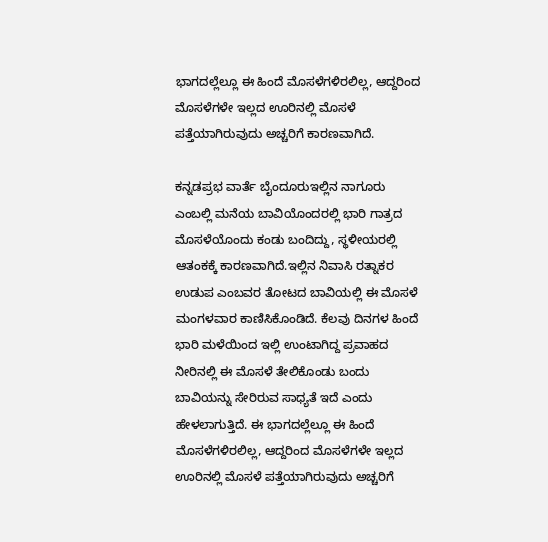ಭಾಗದಲ್ಲೆಲ್ಲೂ ಈ ಹಿಂದೆ ಮೊಸಳೆಗಳಿರಲಿಲ್ಲ, ಆದ್ದರಿಂದ ಮೊಸಳೆಗಳೇ ಇಲ್ಲದ ಊರಿನಲ್ಲಿ ಮೊಸಳೆ ಪತ್ತೆಯಾಗಿರುವುದು ಅಚ್ಚರಿಗೆ ಕಾರಣವಾಗಿದೆ.

ಕನ್ನಡಪ್ರಭ ವಾರ್ತೆ ಬೈಂದೂರುಇಲ್ಲಿನ ನಾಗೂರು ಎಂಬಲ್ಲಿ ಮನೆಯ ಬಾವಿಯೊಂದರಲ್ಲಿ ಭಾರಿ ಗಾತ್ರದ ಮೊಸಳೆಯೊಂದು ಕಂಡು ಬಂದಿದ್ದು, ಸ್ಥಳೀಯರಲ್ಲಿ ಆತಂಕಕ್ಕೆ ಕಾರಣವಾಗಿದೆ.ಇಲ್ಲಿನ ನಿವಾಸಿ ರತ್ನಾಕರ ಉಡುಪ ಎಂಬವರ ತೋಟದ ಬಾವಿಯಲ್ಲಿ ಈ ಮೊಸಳೆ ಮಂಗಳವಾರ ಕಾಣಿಸಿಕೊಂಡಿದೆ. ಕೆಲವು ದಿನಗಳ ಹಿಂದೆ ಭಾರಿ ಮಳೆಯಿಂದ ಇಲ್ಲಿ ಉಂಟಾಗಿದ್ದ ಪ್ರವಾಹದ ನೀರಿನಲ್ಲಿ ಈ ಮೊಸಳೆ ತೇಲಿಕೊಂಡು ಬಂದು ಬಾವಿಯನ್ನು ಸೇರಿರುವ ಸಾಧ್ಯತೆ ಇದೆ ಎಂದು ಹೇಳಲಾಗುತ್ತಿದೆ. ಈ ಭಾಗದಲ್ಲೆಲ್ಲೂ ಈ ಹಿಂದೆ ಮೊಸಳೆಗಳಿರಲಿಲ್ಲ, ಆದ್ದರಿಂದ ಮೊಸಳೆಗಳೇ ಇಲ್ಲದ ಊರಿನಲ್ಲಿ ಮೊಸಳೆ ಪತ್ತೆಯಾಗಿರುವುದು ಅಚ್ಚರಿಗೆ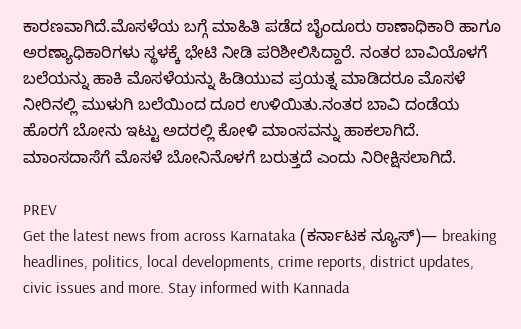ಕಾರಣವಾಗಿದೆ.ಮೊಸಳೆಯ ಬಗ್ಗೆ ಮಾಹಿತಿ ಪಡೆದ ಬೈಂದೂರು ಠಾಣಾಧಿಕಾರಿ ಹಾಗೂ ಅರಣ್ಯಾಧಿಕಾರಿಗಳು ಸ್ಥಳಕ್ಕೆ ಭೇಟಿ ನೀಡಿ ಪರಿಶೀಲಿಸಿದ್ದಾರೆ. ನಂತರ ಬಾವಿಯೊಳಗೆ ಬಲೆಯನ್ನು ಹಾಕಿ ಮೊಸಳೆಯನ್ನು ಹಿಡಿಯುವ ಪ್ರಯತ್ನ ಮಾಡಿದರೂ ಮೊಸಳೆ ನೀರಿನಲ್ಲಿ ಮುಳುಗಿ ಬಲೆಯಿಂದ ದೂರ ಉಳಿಯಿತು.ನಂತರ ಬಾವಿ ದಂಡೆಯ ಹೊರಗೆ ಬೋನು ಇಟ್ಟು ಅದರಲ್ಲಿ ಕೋಳಿ ಮಾಂಸವನ್ನು ಹಾಕಲಾಗಿದೆ. ಮಾಂಸದಾಸೆಗೆ ಮೊಸಳೆ ಬೋನಿನೊಳಗೆ ಬರುತ್ತದೆ ಎಂದು ನಿರೀಕ್ಷಿಸಲಾಗಿದೆ.

PREV
Get the latest news from across Karnataka (ಕರ್ನಾಟಕ ನ್ಯೂಸ್)— breaking headlines, politics, local developments, crime reports, district updates, civic issues and more. Stay informed with Kannada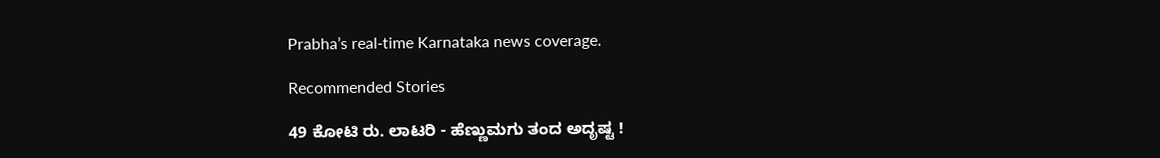Prabha’s real‑time Karnataka news coverage.

Recommended Stories

49 ಕೋಟಿ ರು. ಲಾಟರಿ - ಹೆಣ್ಣುಮಗು ತಂದ ಅದೃಷ್ಟ !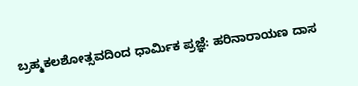ಬ್ರಹ್ಮಕಲಶೋತ್ಸವದಿಂದ ಧಾರ್ಮಿಕ ಪ್ರಜ್ಞೆ: ಹರಿನಾರಾಯಣ ದಾಸ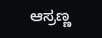ಆಸ್ರಣ್ಣ